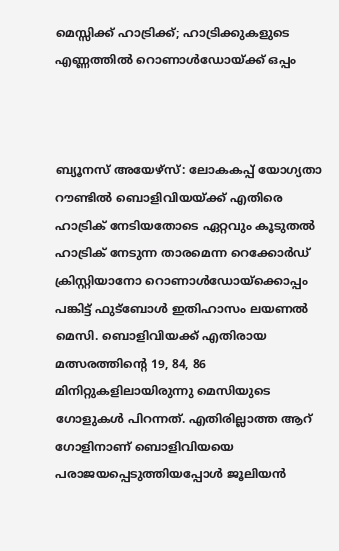മെസ്സിക്ക് ഹാട്രിക്ക്; ഹാട്രിക്കുകളുടെ എണ്ണത്തിൽ റൊണാൾഡോയ്ക്ക് ഒപ്പം



ബ്യൂനസ് അയേഴ്‌സ്: ലോകകപ്പ് യോഗ്യതാ റൗണ്ടില്‍ ബൊളിവിയയ്ക്ക് എതിരെ ഹാട്രിക് നേടിയതോടെ ഏറ്റവും കൂടുതല്‍ ഹാട്രിക് നേടുന്ന താരമെന്ന റെക്കോര്‍ഡ് ക്രിസ്റ്റിയാനോ റൊണാള്‍ഡോയ്‌ക്കൊപ്പം പങ്കിട്ട് ഫുട്‌ബോള്‍ ഇതിഹാസം ലയണല്‍ മെസി. ബൊളിവിയക്ക് എതിരായ മത്സരത്തിന്റെ 19, 84, 86 മിനിറ്റുകളിലായിരുന്നു മെസിയുടെ ഗോളുകള്‍ പിറന്നത്. എതിരില്ലാത്ത ആറ് ഗോളിനാണ് ബൊളിവിയയെ പരാജയപ്പെടുത്തിയപ്പോള്‍ ജൂലിയന്‍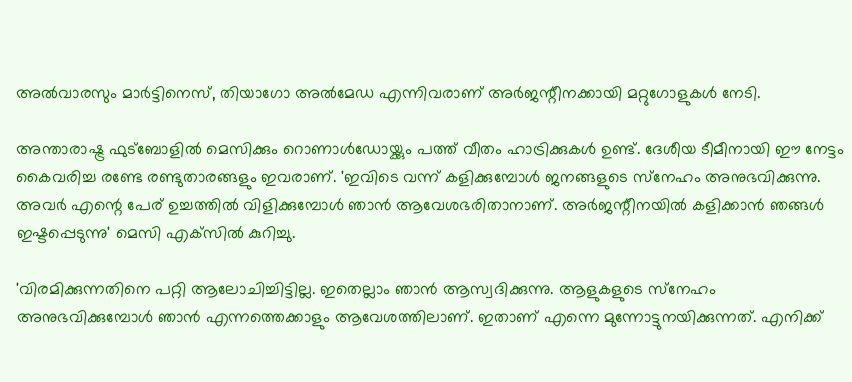അല്‍വാരസും മാര്‍ട്ടിനെസ്, തിയാഗോ അല്‍മേഡ എന്നിവരാണ് അര്‍ജന്റീനക്കായി മറ്റുഗോളുകള്‍ നേടി.

അന്താരാഷ്ട്ര ഫുട്‌ബോളില്‍ മെസിക്കും റൊണാള്‍ഡോയ്ക്കും പത്ത് വീതം ഹാട്രിക്കുകള്‍ ഉണ്ട്. ദേശീയ ടീമീനായി ഈ നേട്ടം കൈവരിച്ച രണ്ടേ രണ്ടുതാരങ്ങളും ഇവരാണ്. 'ഇവിടെ വന്ന് കളിക്കുമ്പോള്‍ ജനങ്ങളുടെ സ്‌നേഹം അനുഭവിക്കുന്നു. അവര്‍ എന്റെ പേര് ഉച്ചത്തില്‍ വിളിക്കുമ്പോള്‍ ഞാന്‍ ആവേശഭരിതാനാണ്. അര്‍ജന്റീനയില്‍ കളിക്കാന്‍ ഞങ്ങള്‍ ഇഷ്ടപ്പെടുന്നു' മെസി എക്‌സില്‍ കുറിച്ചു.

'വിരമിക്കുന്നതിനെ പറ്റി ആലോചിച്ചിട്ടില്ല. ഇതെല്ലാം ഞാന്‍ ആസ്വദിക്കുന്നു. ആളുകളുടെ സ്‌നേഹം അനുഭവിക്കുമ്പോള്‍ ഞാന്‍ എന്നത്തെക്കാളും ആവേശത്തിലാണ്. ഇതാണ് എന്നെ മുന്നോട്ടുനയിക്കുന്നത്. എനിക്ക്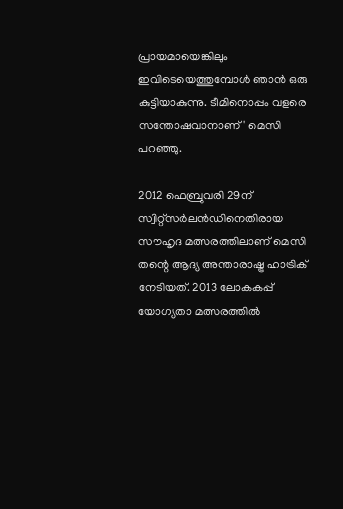പ്രായമായെങ്കിലും ഇവിടെയെത്തുമ്പോള്‍ ഞാന്‍ ഒരു കുട്ടിയാകുന്നു. ടീമിനൊപ്പം വളരെ സന്തോഷവാനാണ്' മെസി പറഞ്ഞു.

2012 ഫെബ്രുവരി 29ന് സ്വിറ്റ്‌സര്‍ലന്‍ഡിനെതിരായ സൗഹൃദ മത്സരത്തിലാണ് മെസി തന്റെ ആദ്യ അന്താരാഷ്ട്ര ഹാട്രിക് നേടിയത്. 2013 ലോകകപ്പ് യോഗ്യതാ മത്സരത്തില്‍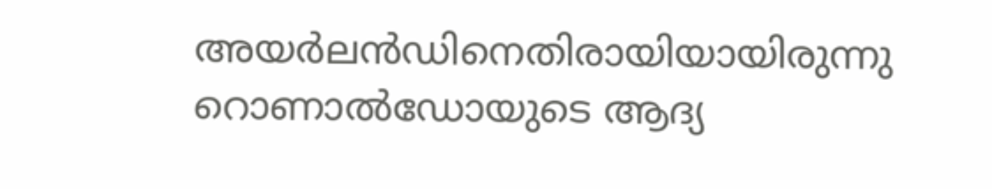അയര്‍ലന്‍ഡിനെതിരായിയായിരുന്നു റൊണാല്‍ഡോയുടെ ആദ്യ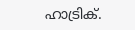ഹാട്രിക്.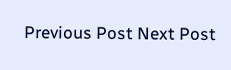Previous Post Next Post